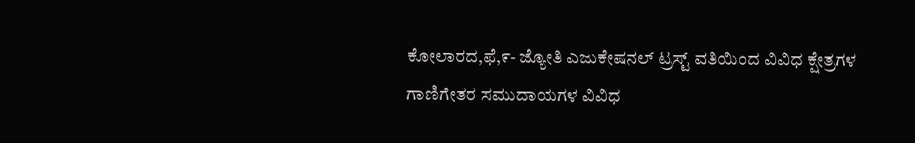ಕೋಲಾರದ,ಫೆ,೯- ಜ್ಯೋತಿ ಎಜುಕೇಷನಲ್ ಟ್ರಸ್ಟ್ ವತಿಯಿಂದ ವಿವಿಧ ಕ್ಷೇತ್ರಗಳ ಗಾಣಿಗೇತರ ಸಮುದಾಯಗಳ ವಿವಿಧ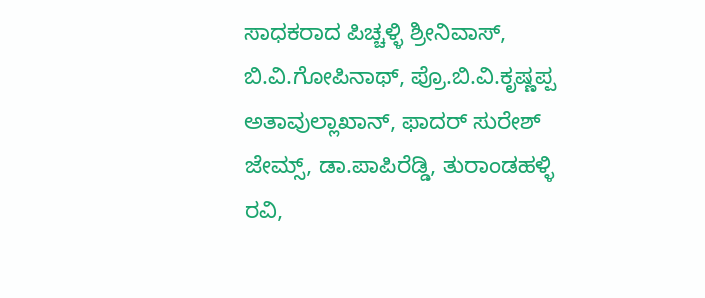ಸಾಧಕರಾದ ಪಿಚ್ಚಳ್ಳಿ ಶ್ರೀನಿವಾಸ್, ಬಿ.ವಿ.ಗೋಪಿನಾಥ್, ಪ್ರೊ.ಬಿ.ವಿ.ಕೃಷ್ಣಪ್ಪ ಅತಾವುಲ್ಲಾಖಾನ್, ಫಾದರ್ ಸುರೇಶ್ ಜೇಮ್ಸ್, ಡಾ.ಪಾಪಿರೆಡ್ಡಿ, ತುರಾಂಡಹಳ್ಳಿ ರವಿ,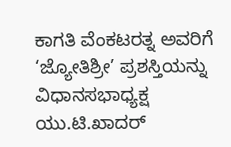ಕಾಗತಿ ವೆಂಕಟರತ್ನ ಅವರಿಗೆ ‘ಜ್ಯೋತಿಶ್ರೀ’ ಪ್ರಶಸ್ತಿಯನ್ನು ವಿಧಾನಸಭಾಧ್ಯಕ್ಷ ಯು.ಟಿ.ಖಾದರ್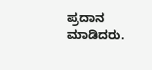ಪ್ರದಾನ ಮಾಡಿದರು.